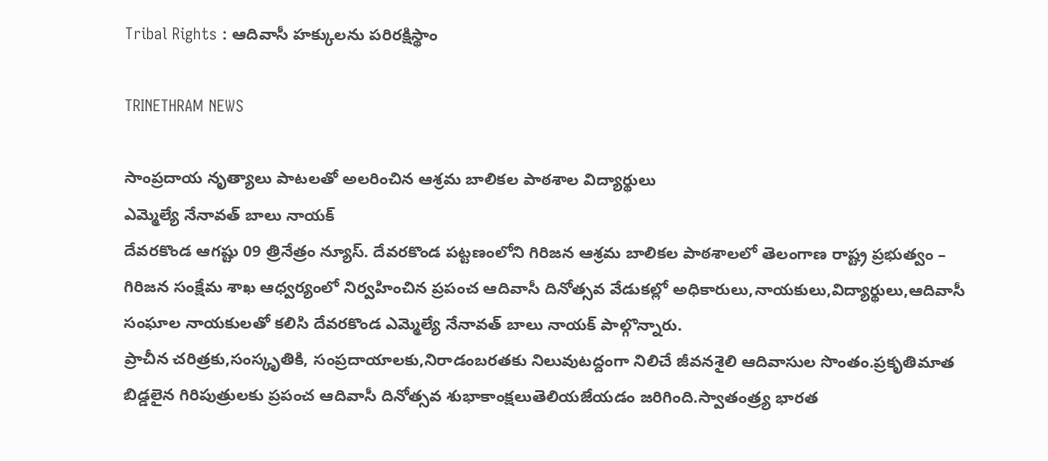Tribal Rights : ఆదివాసీ హక్కులను పరిరక్షిస్థాం

TRINETHRAM NEWS

సాంప్రదాయ నృత్యాలు పాటలతో అలరించిన ఆశ్రమ బాలికల పాఠశాల విద్యార్థులు
ఎమ్మెల్యే నేనావత్ బాలు నాయక్
దేవరకొండ ఆగష్టు 09 త్రినేత్రం న్యూస్. దేవరకొండ పట్టణంలోని గిరిజన ఆశ్రమ బాలికల పాఠశాలలో తెలంగాణ రాష్ట్ర ప్రభుత్వం – గిరిజన సంక్షేమ శాఖ ఆధ్వర్యంలో నిర్వహించిన ప్రపంచ ఆదివాసీ దినోత్సవ వేడుకల్లో అధికారులు,నాయకులు,విద్యార్థులు,ఆదివాసీ సంఘాల నాయకులతో కలిసి దేవరకొండ ఎమ్మెల్యే నేనావత్ బాలు నాయక్ పాల్గొన్నారు.
ప్రాచీన చరిత్రకు,సంస్కృతికి, సంప్రదాయాలకు,నిరాడంబరతకు నిలువుటద్దంగా నిలిచే జీవనశైలి ఆదివాసుల సొంతం.ప్రకృతిమాత బిడ్డలైన గిరిపుత్రులకు ప్రపంచ ఆదివాసీ దినోత్సవ శుభాకాంక్షలుతెలియజేయడం జరిగింది.స్వాతంత్ర్య భారత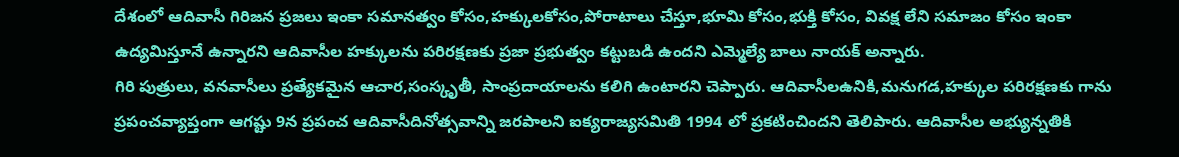దేశంలో ఆదివాసీ గిరిజన ప్రజలు ఇంకా సమానత్వం కోసం,హక్కులకోసం,పోరాటాలు చేస్తూ,భూమి కోసం,భుక్తి కోసం, వివక్ష లేని సమాజం కోసం ఇంకా ఉద్యమిస్తూనే ఉన్నారని ఆదివాసీల హ‌క్కులను ప‌రిర‌క్షణ‌కు ప్రజా ప్ర‌భుత్వం క‌ట్టుబ‌డి ఉంద‌ని ఎమ్మెల్యే బాలు నాయక్ అన్నారు.
గిరి పుత్రులు, వనవాసీలు ప్రత్యేకమైన ఆచార,సంస్కృతీ, సాంప్రదాయాలను క‌లిగి ఉంటార‌ని చెప్పారు. ఆదివాసీలఉనికి,మనుగడ,హక్కుల పరిరక్షణకు గాను ప్రపంచవ్యాప్తంగా ఆగష్టు 9న ప్రపంచ ఆదివాసీదినోత్సవాన్ని జరపాలని ఐక్యరాజ్యసమితి 1994 లో ప్రకటించిందని తెలిపారు. ఆదివాసీల అభ్యున్న‌తికి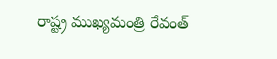రాష్ట్ర ముఖ్య‌మంత్రి రేవంత్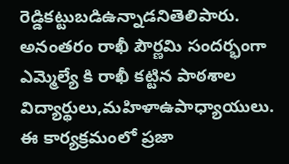రెడ్డిక‌ట్టుబ‌డిఉన్నాడనితెలిపారు.
అనంతరం రాఖీ పౌర్ణమి సందర్భంగా ఎమ్మెల్యే కి రాఖీ కట్టిన పాఠశాల విద్యార్థులు,మహిళాఉపాధ్యాయులు.
ఈ కార్యక్రమంలో ప్రజా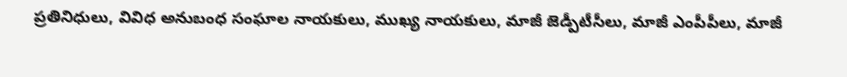ప్రతినిధులు, వివిధ అనుబంధ సంఘాల నాయకులు, ముఖ్య నాయకులు, మాజీ జెడ్పీటీసీలు, మాజీ ఎంపీపీలు, మాజీ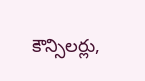కౌన్సిలర్లు,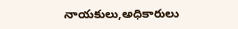నాయకులు,అధికారులు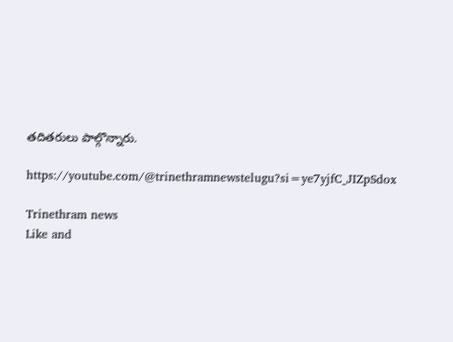తదితరులు పాల్గొన్నారు.

https://youtube.com/@trinethramnewstelugu?si=ye7yjfC_JIZpSdox

Trinethram news
Like and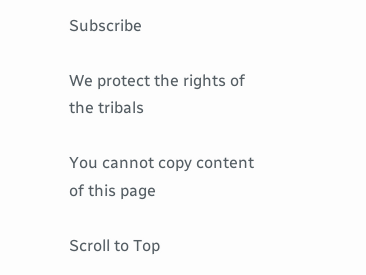Subscribe

We protect the rights of the tribals

You cannot copy content of this page

Scroll to Top